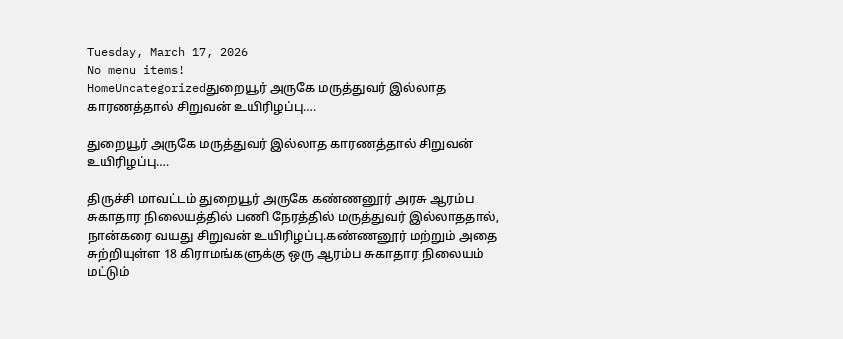Tuesday, March 17, 2026
No menu items!
HomeUncategorizedதுறையூர் அருகே மருத்துவர் இல்லாத காரணத்தால் சிறுவன் உயிரிழப்பு….

துறையூர் அருகே மருத்துவர் இல்லாத காரணத்தால் சிறுவன் உயிரிழப்பு….

திருச்சி மாவட்டம் துறையூர் அருகே கண்ணனூர் அரசு ஆரம்ப சுகாதார நிலையத்தில் பணி நேரத்தில் மருத்துவர் இல்லாததால், நான்கரை வயது சிறுவன் உயிரிழப்பு.கண்ணனூர் மற்றும் அதை சுற்றியுள்ள 18 கிராமங்களுக்கு ஒரு ஆரம்ப சுகாதார நிலையம் மட்டும்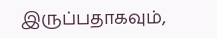இருப்பதாகவும்,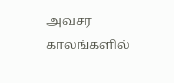அவசர காலங்களில்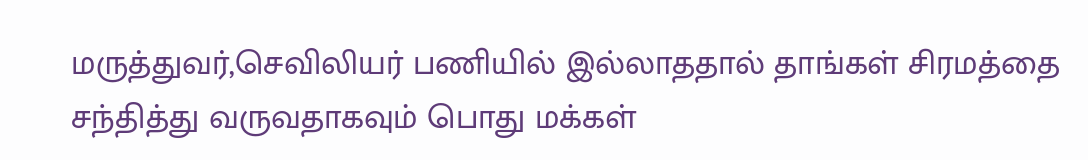மருத்துவர்,செவிலியர் பணியில் இல்லாததால் தாங்கள் சிரமத்தை சந்தித்து வருவதாகவும் பொது மக்கள்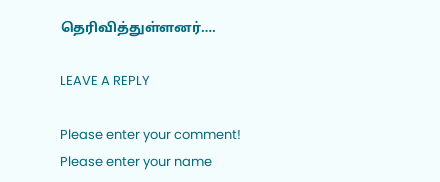தெரிவித்துள்ளனர்….

LEAVE A REPLY

Please enter your comment!
Please enter your name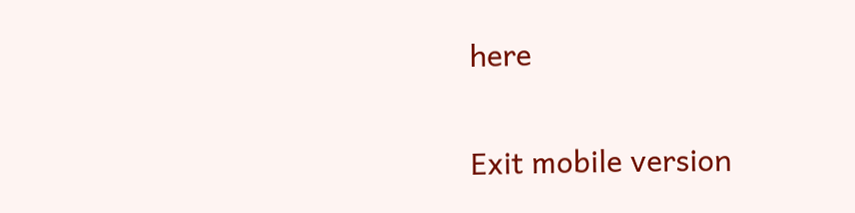here

Exit mobile version